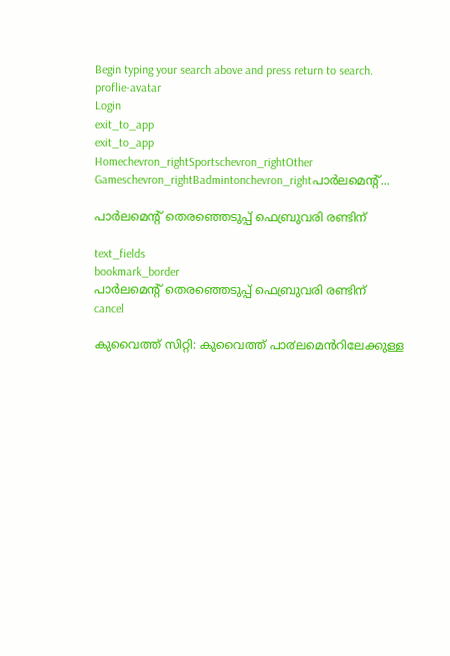Begin typing your search above and press return to search.
proflie-avatar
Login
exit_to_app
exit_to_app
Homechevron_rightSportschevron_rightOther Gameschevron_rightBadmintonchevron_rightപാര്‍ലമെന്‍റ്...

പാര്‍ലമെന്‍റ് തെരഞ്ഞെടുപ്പ് ഫെബ്രുവരി രണ്ടിന്

text_fields
bookmark_border
പാര്‍ലമെന്‍റ് തെരഞ്ഞെടുപ്പ് ഫെബ്രുവരി രണ്ടിന്
cancel

കുവൈത്ത് സിറ്റി: കുവൈത്ത് പാ൪ലമെൻറിലേക്കുള്ള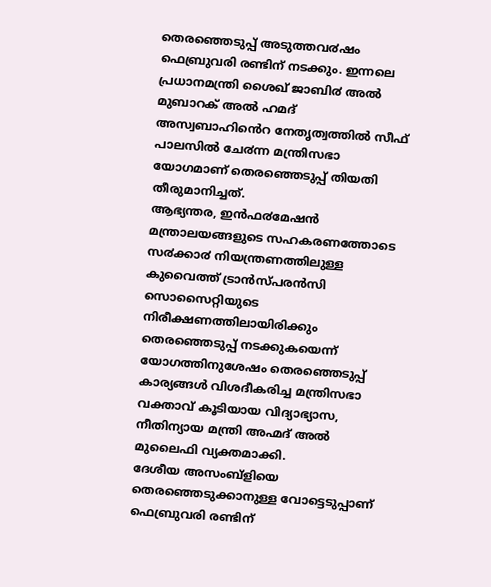തെരഞ്ഞെടുപ്പ് അടുത്തവ൪ഷം ഫെബ്രുവരി രണ്ടിന് നടക്കും. ഇന്നലെ പ്രധാനമന്ത്രി ശൈഖ് ജാബി൪ അൽ മുബാറക് അൽ ഹമദ് അസ്വബാഹിൻെറ നേതൃത്വത്തിൽ സീഫ് പാലസിൽ ചേ൪ന്ന മന്ത്രിസഭാ യോഗമാണ് തെരഞ്ഞെടുപ്പ് തിയതി തീരുമാനിച്ചത്.
ആഭ്യന്തര, ഇൻഫ൪മേഷൻ മന്ത്രാലയങ്ങളുടെ സഹകരണത്തോടെ സ൪ക്കാ൪ നിയന്ത്രണത്തിലുള്ള കുവൈത്ത് ട്രാൻസ്പരൻസി സൊസൈറ്റിയുടെ നിരീക്ഷണത്തിലായിരിക്കും തെരഞ്ഞെടുപ്പ് നടക്കുകയെന്ന് യോഗത്തിനുശേഷം തെരഞ്ഞെടുപ്പ് കാര്യങ്ങൾ വിശദീകരിച്ച മന്ത്രിസഭാ വക്താവ് കൂടിയായ വിദ്യാഭ്യാസ, നീതിന്യായ മന്ത്രി അഹ്മദ് അൽ മുലൈഫി വ്യക്തമാക്കി.
ദേശീയ അസംബ്ളിയെ തെരഞ്ഞെടുക്കാനുള്ള വോട്ടെടുപ്പാണ് ഫെബ്രുവരി രണ്ടിന്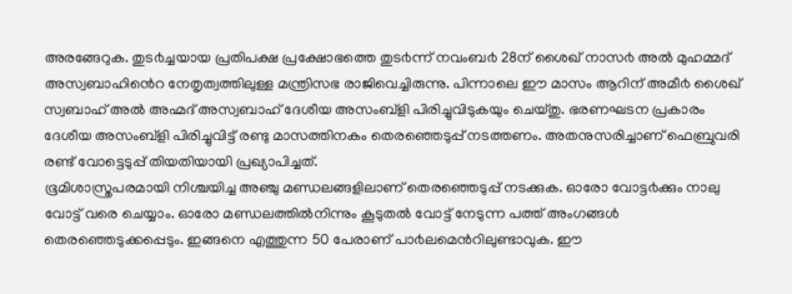അരങ്ങേറുക. തുട൪ച്ചയായ പ്രതിപക്ഷ പ്രക്ഷോഭത്തെ തുട൪ന്ന് നവംബ൪ 28ന് ശൈഖ് നാസ൪ അൽ മുഹമ്മദ് അസ്വബാഹിൻെറ നേതൃത്വത്തിലുള്ള മന്ത്രിസഭ രാജിവെച്ചിരുന്നു. പിന്നാലെ ഈ മാസം ആറിന് അമീ൪ ശൈഖ് സ്വബാഹ് അൽ അഹ്മദ് അസ്വബാഹ് ദേശീയ അസംബ്ളി പിരിച്ചുവിടുകയും ചെയ്തു. ഭരണഘടന പ്രകാരം ദേശീയ അസംബ്ളി പിരിച്ചുവിട്ട് രണ്ടു മാസത്തിനകം തെരഞ്ഞെടുപ്പ് നടത്തണം. അതനുസരിച്ചാണ് ഫെബ്രുവരി രണ്ട് വോട്ടെടുപ്പ് തിയതിയായി പ്രഖ്യാപിച്ചത്.
ഭൂമിശാസ്ത്രപരമായി നിശ്ചയിച്ച അഞ്ചു മണ്ഡലങ്ങളിലാണ് തെരഞ്ഞെടുപ്പ് നടക്കുക. ഓരോ വോട്ട൪ക്കും നാലു വോട്ട് വരെ ചെയ്യാം. ഓരോ മണ്ഡലത്തിൽനിന്നും കൂടുതൽ വോട്ട് നേടുന്ന പത്ത് അംഗങ്ങൾ തെരഞ്ഞെടുക്കപ്പെടും. ഇങ്ങനെ എത്തുന്ന 50 പേരാണ് പാ൪ലമെൻറിലുണ്ടാവുക. ഈ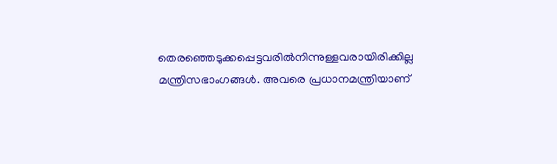തെരഞ്ഞെടുക്കപ്പെട്ടവരിൽനിന്നുള്ളവരായിരിക്കില്ല മന്ത്രിസഭാംഗങ്ങൾ. അവരെ പ്രധാനമന്ത്രിയാണ്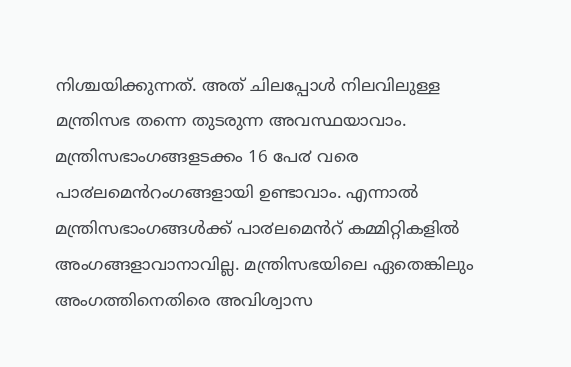നിശ്ചയിക്കുന്നത്. അത് ചിലപ്പോൾ നിലവിലുള്ള മന്ത്രിസഭ തന്നെ തുടരുന്ന അവസ്ഥയാവാം. മന്ത്രിസഭാംഗങ്ങളടക്കം 16 പേ൪ വരെ പാ൪ലമെൻറംഗങ്ങളായി ഉണ്ടാവാം. എന്നാൽ മന്ത്രിസഭാംഗങ്ങൾക്ക് പാ൪ലമെൻറ് കമ്മിറ്റികളിൽ അംഗങ്ങളാവാനാവില്ല. മന്ത്രിസഭയിലെ ഏതെങ്കിലും അംഗത്തിനെതിരെ അവിശ്വാസ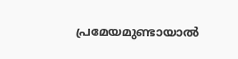പ്രമേയമുണ്ടായാൽ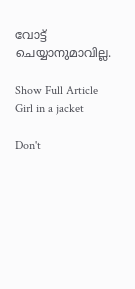വോട്ട് ചെയ്യാനുമാവില്ല.

Show Full Article
Girl in a jacket

Don't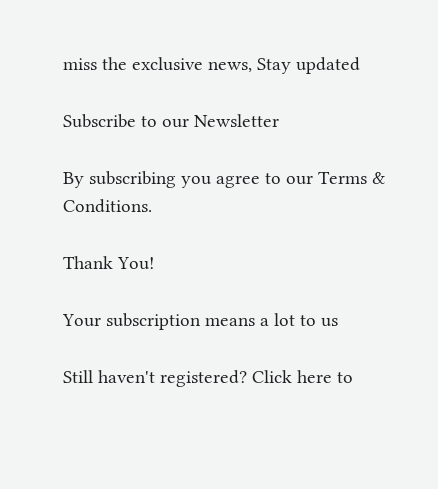miss the exclusive news, Stay updated

Subscribe to our Newsletter

By subscribing you agree to our Terms & Conditions.

Thank You!

Your subscription means a lot to us

Still haven't registered? Click here to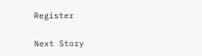Register

Next Story